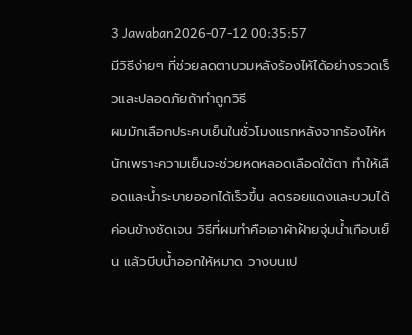3 Jawaban2026-07-12 00:35:57
มีวิธีง่ายๆ ที่ช่วยลดตาบวมหลังร้องไห้ได้อย่างรวดเร็วและปลอดภัยถ้าทำถูกวิธี
ผมมักเลือกประคบเย็นในชั่วโมงแรกหลังจากร้องไห้หนักเพราะความเย็นจะช่วยหดหลอดเลือดใต้ตา ทำให้เลือดและน้ำระบายออกได้เร็วขึ้น ลดรอยแดงและบวมได้ค่อนข้างชัดเจน วิธีที่ผมทำคือเอาผ้าฝ้ายจุ่มน้ำเกือบเย็น แล้วบีบน้ำออกให้หมาด วางบนเป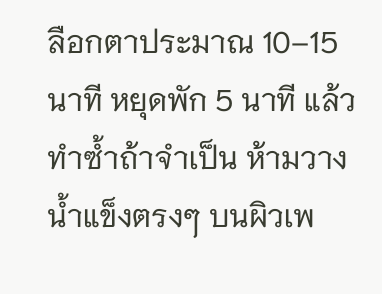ลือกตาประมาณ 10–15 นาที หยุดพัก 5 นาที แล้วทำซ้ำถ้าจำเป็น ห้ามวางน้ำแข็งตรงๆ บนผิวเพ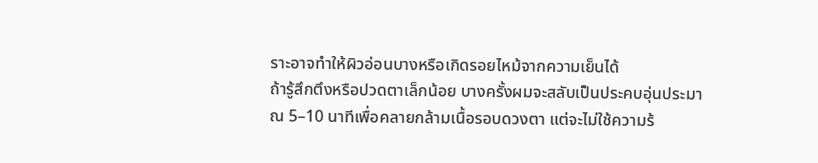ราะอาจทำให้ผิวอ่อนบางหรือเกิดรอยไหม้จากความเย็นได้
ถ้ารู้สึกตึงหรือปวดตาเล็กน้อย บางครั้งผมจะสลับเป็นประคบอุ่นประมาณ 5–10 นาทีเพื่อคลายกล้ามเนื้อรอบดวงตา แต่จะไม่ใช้ความร้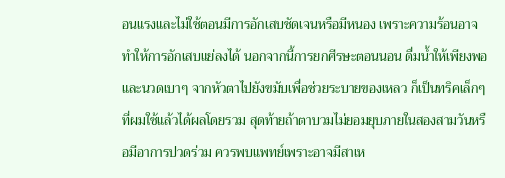อนแรงและไม่ใช้ตอนมีการอักเสบชัดเจนหรือมีหนอง เพราะความร้อนอาจทำให้การอักเสบแย่ลงได้ นอกจากนี้การยกศีรษะตอนนอน ดื่มน้ำให้เพียงพอ และนวดเบาๆ จากหัวตาไปยังขมับเพื่อช่วยระบายของเหลว ก็เป็นทริคเล็กๆ ที่ผมใช้แล้วได้ผลโดยรวม สุดท้ายถ้าตาบวมไม่ยอมยุบภายในสองสามวันหรือมีอาการปวดร่วม ควรพบแพทย์เพราะอาจมีสาเห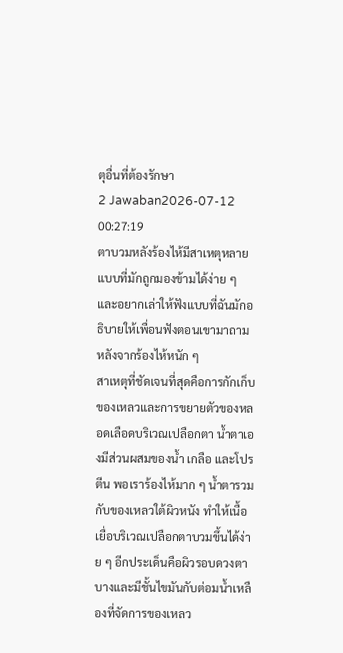ตุอื่นที่ต้องรักษา
2 Jawaban2026-07-12 00:27:19
ตาบวมหลังร้องไห้มีสาเหตุหลายแบบที่มักถูกมองข้ามได้ง่าย ๆ และอยากเล่าให้ฟังแบบที่ฉันมักอธิบายให้เพื่อนฟังตอนเขามาถามหลังจากร้องไห้หนัก ๆ
สาเหตุที่ชัดเจนที่สุดคือการกักเก็บของเหลวและการขยายตัวของหลอดเลือดบริเวณเปลือกตา น้ำตาเองมีส่วนผสมของน้ำ เกลือ และโปรตีน พอเราร้องไห้มาก ๆ น้ำตารวมกับของเหลวใต้ผิวหนัง ทำให้เนื้อเยื่อบริเวณเปลือกตาบวมขึ้นได้ง่าย ๆ อีกประเด็นคือผิวรอบดวงตาบางและมีชั้นไขมันกับต่อมน้ำเหลืองที่จัดการของเหลว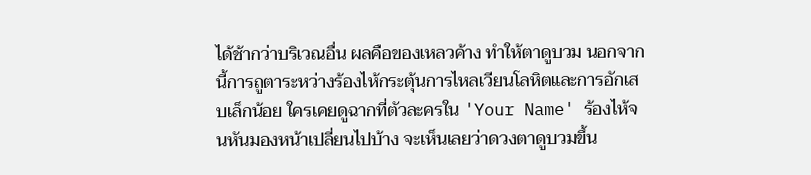ได้ช้ากว่าบริเวณอื่น ผลคือของเหลวค้าง ทำให้ตาดูบวม นอกจากนี้การถูตาระหว่างร้องไห้กระตุ้นการไหลเวียนโลหิตและการอักเสบเล็กน้อย ใครเคยดูฉากที่ตัวละครใน 'Your Name' ร้องไห้จนหันมองหน้าเปลี่ยนไปบ้าง จะเห็นเลยว่าดวงตาดูบวมขึ้น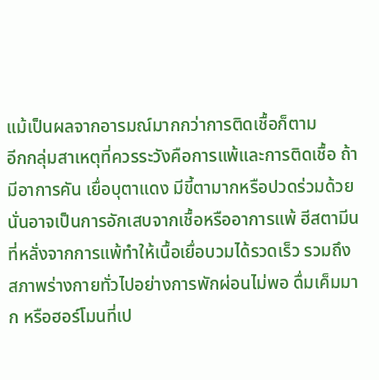แม้เป็นผลจากอารมณ์มากกว่าการติดเชื้อก็ตาม
อีกกลุ่มสาเหตุที่ควรระวังคือการแพ้และการติดเชื้อ ถ้ามีอาการคัน เยื่อบุตาแดง มีขี้ตามากหรือปวดร่วมด้วย นั่นอาจเป็นการอักเสบจากเชื้อหรืออาการแพ้ ฮีสตามีนที่หลั่งจากการแพ้ทำให้เนื้อเยื่อบวมได้รวดเร็ว รวมถึงสภาพร่างกายทั่วไปอย่างการพักผ่อนไม่พอ ดื่มเค็มมาก หรือฮอร์โมนที่เป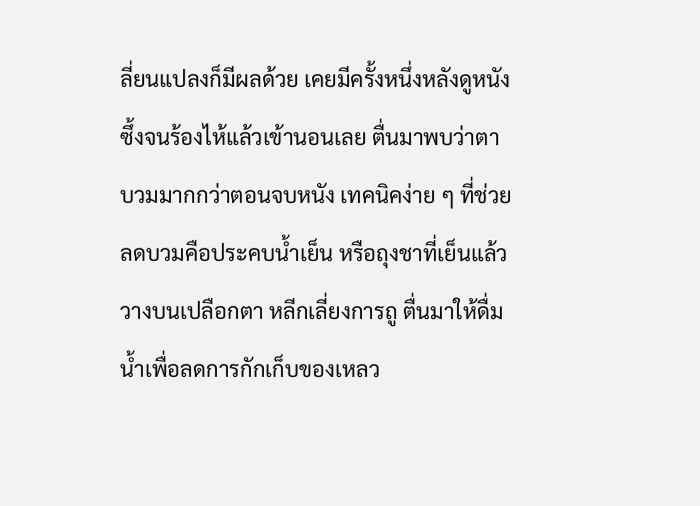ลี่ยนแปลงก็มีผลด้วย เคยมีครั้งหนึ่งหลังดูหนังซึ้งจนร้องไห้แล้วเข้านอนเลย ตื่นมาพบว่าตาบวมมากกว่าตอนจบหนัง เทคนิคง่าย ๆ ที่ช่วยลดบวมคือประคบน้ำเย็น หรือถุงชาที่เย็นแล้ววางบนเปลือกตา หลีกเลี่ยงการถู ตื่นมาให้ดื่มน้ำเพื่อลดการกักเก็บของเหลว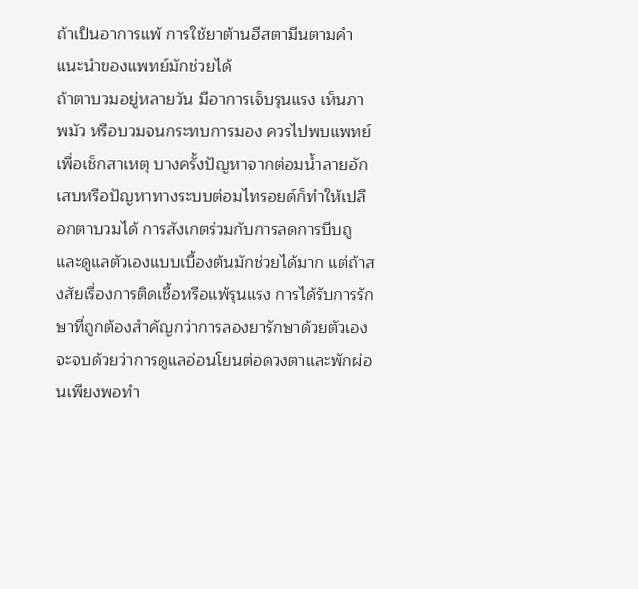ถ้าเป็นอาการแพ้ การใช้ยาต้านฮีสตามีนตามคำแนะนำของแพทย์มักช่วยได้
ถ้าตาบวมอยู่หลายวัน มีอาการเจ็บรุนแรง เห็นภาพมัว หรือบวมจนกระทบการมอง ควรไปพบแพทย์เพื่อเช็กสาเหตุ บางครั้งปัญหาจากต่อมน้ำลายอักเสบหรือปัญหาทางระบบต่อมไทรอยด์ก็ทำให้เปลือกตาบวมได้ การสังเกตร่วมกับการลดการบีบถูและดูแลตัวเองแบบเบื้องต้นมักช่วยได้มาก แต่ถ้าสงสัยเรื่องการติดเชื้อหรือแพ้รุนแรง การได้รับการรักษาที่ถูกต้องสำคัญกว่าการลองยารักษาด้วยตัวเอง จะจบด้วยว่าการดูแลอ่อนโยนต่อดวงตาและพักผ่อนเพียงพอทำ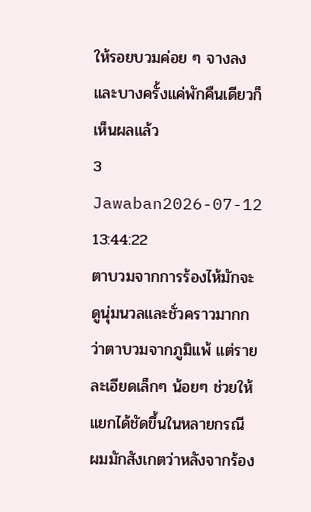ให้รอยบวมค่อย ๆ จางลง และบางครั้งแค่พักคืนเดียวก็เห็นผลแล้ว
3 Jawaban2026-07-12 13:44:22
ตาบวมจากการร้องไห้มักจะดูนุ่มนวลและชั่วคราวมากกว่าตาบวมจากภูมิแพ้ แต่รายละเอียดเล็กๆ น้อยๆ ช่วยให้แยกได้ชัดขึ้นในหลายกรณี
ผมมักสังเกตว่าหลังจากร้อง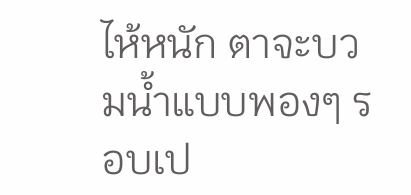ไห้หนัก ตาจะบวมน้ำแบบพองๆ รอบเป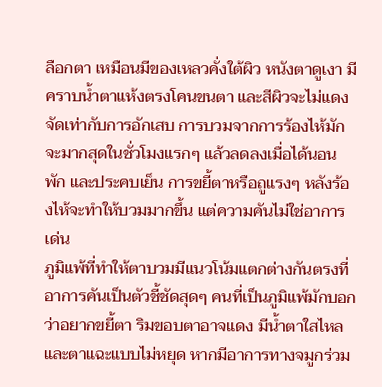ลือกตา เหมือนมีของเหลวคั่งใต้ผิว หนังตาดูเงา มีคราบน้ำตาแห้งตรงโคนขนตา และสีผิวจะไม่แดงจัดเท่ากับการอักเสบ การบวมจากการร้องไห้มักจะมากสุดในชั่วโมงแรกๆ แล้วลดลงเมื่อได้นอน พัก และประคบเย็น การขยี้ตาหรือถูแรงๆ หลังร้องไห้จะทำให้บวมมากขึ้น แต่ความคันไม่ใช่อาการเด่น
ภูมิแพ้ที่ทำให้ตาบวมมีแนวโน้มแตกต่างกันตรงที่อาการคันเป็นตัวชี้ชัดสุดๆ คนที่เป็นภูมิแพ้มักบอกว่าอยากขยี้ตา ริมขอบตาอาจแดง มีน้ำตาใสไหลและตาแฉะแบบไม่หยุด หากมีอาการทางจมูกร่วม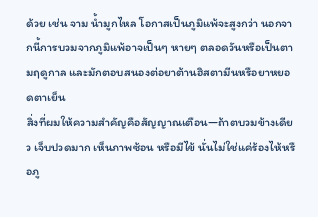ด้วย เช่น จาม น้ำมูกไหล โอกาสเป็นภูมิแพ้จะสูงกว่า นอกจากนี้การบวมจากภูมิแพ้อาจเป็นๆ หายๆ ตลอดวันหรือเป็นตามฤดูกาล และมักตอบสนองต่อยาต้านฮิสตามีนหรือยาหยอดตาเย็น
สิ่งที่ผมให้ความสำคัญคือสัญญาณเตือน—ถ้าตบวมข้างเดียว เจ็บปวดมาก เห็นภาพซ้อน หรือมีไข้ นั่นไม่ใช่แค่ร้องไห้หรือภู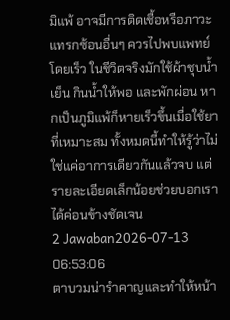มิแพ้ อาจมีการติดเชื้อหรือภาวะแทรกซ้อนอื่นๆ ควรไปพบแพทย์โดยเร็ว ในชีวิตจริงมักใช้ผ้าชุบน้ำเย็น กินน้ำให้พอ และพักผ่อน หากเป็นภูมิแพ้ก็หายเร็วขึ้นเมื่อใช้ยาที่เหมาะสม ทั้งหมดนี้ทำให้รู้ว่าไม่ใช่แค่อาการเดียวกันแล้วจบ แต่รายละเอียดเล็กน้อยช่วยบอกเราได้ค่อนข้างชัดเจน
2 Jawaban2026-07-13 06:53:06
ตาบวมน่ารำคาญและทำให้หน้า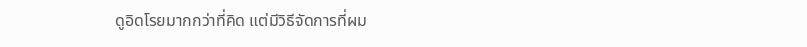ดูอิดโรยมากกว่าที่คิด แต่มีวิธีจัดการที่ผม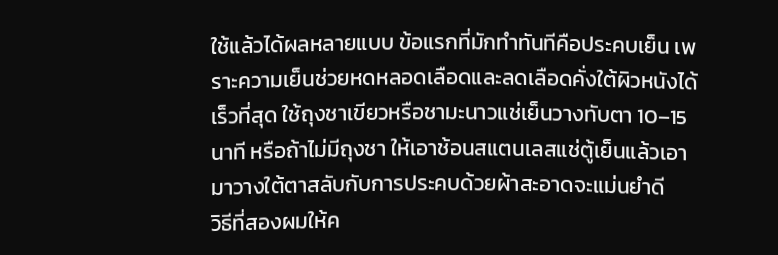ใช้แล้วได้ผลหลายแบบ ข้อแรกที่มักทำทันทีคือประคบเย็น เพราะความเย็นช่วยหดหลอดเลือดและลดเลือดคั่งใต้ผิวหนังได้เร็วที่สุด ใช้ถุงชาเขียวหรือชามะนาวแช่เย็นวางทับตา 10–15 นาที หรือถ้าไม่มีถุงชา ให้เอาช้อนสแตนเลสแช่ตู้เย็นแล้วเอามาวางใต้ตาสลับกับการประคบด้วยผ้าสะอาดจะแม่นยำดี
วิธีที่สองผมให้ค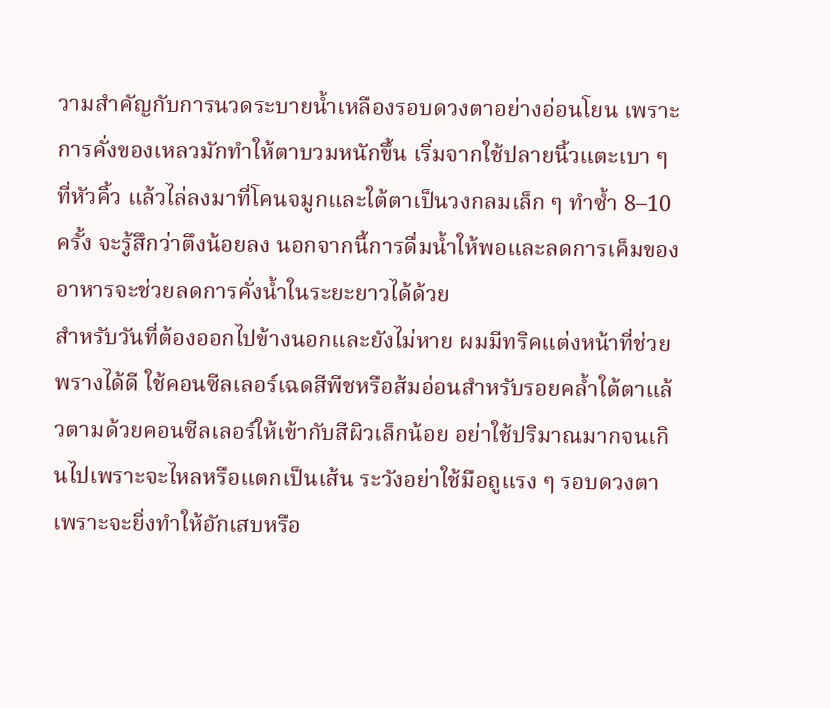วามสำคัญกับการนวดระบายน้ำเหลืองรอบดวงตาอย่างอ่อนโยน เพราะการคั่งของเหลวมักทำให้ตาบวมหนักขึ้น เริ่มจากใช้ปลายนิ้วแตะเบา ๆ ที่หัวคิ้ว แล้วไล่ลงมาที่โคนจมูกและใต้ตาเป็นวงกลมเล็ก ๆ ทำซ้ำ 8–10 ครั้ง จะรู้สึกว่าตึงน้อยลง นอกจากนี้การดื่มน้ำให้พอและลดการเค็มของอาหารจะช่วยลดการคั่งน้ำในระยะยาวได้ด้วย
สำหรับวันที่ต้องออกไปข้างนอกและยังไม่หาย ผมมีทริคแต่งหน้าที่ช่วยพรางได้ดี ใช้คอนซีลเลอร์เฉดสีพีชหรือส้มอ่อนสำหรับรอยคล้ำใต้ตาแล้วตามด้วยคอนซีลเลอร์ให้เข้ากับสีผิวเล็กน้อย อย่าใช้ปริมาณมากจนเกินไปเพราะจะไหลหรือแตกเป็นเส้น ระวังอย่าใช้มือถูแรง ๆ รอบดวงตาเพราะจะยิ่งทำให้อักเสบหรือ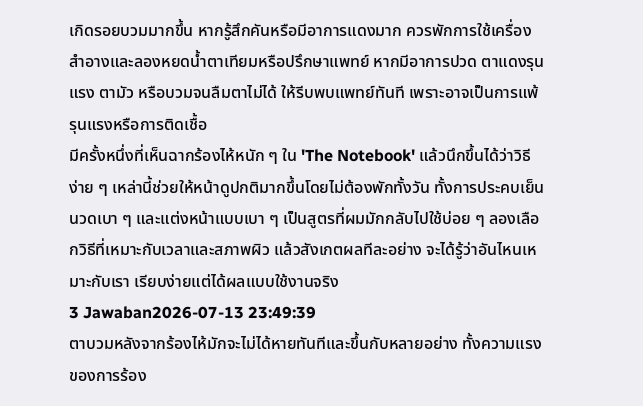เกิดรอยบวมมากขึ้น หากรู้สึกคันหรือมีอาการแดงมาก ควรพักการใช้เครื่องสำอางและลองหยดน้ำตาเทียมหรือปรึกษาแพทย์ หากมีอาการปวด ตาแดงรุนแรง ตามัว หรือบวมจนลืมตาไม่ได้ ให้รีบพบแพทย์ทันที เพราะอาจเป็นการแพ้รุนแรงหรือการติดเชื้อ
มีครั้งหนึ่งที่เห็นฉากร้องไห้หนัก ๆ ใน 'The Notebook' แล้วนึกขึ้นได้ว่าวิธีง่าย ๆ เหล่านี้ช่วยให้หน้าดูปกติมากขึ้นโดยไม่ต้องพักทั้งวัน ทั้งการประคบเย็น นวดเบา ๆ และแต่งหน้าแบบเบา ๆ เป็นสูตรที่ผมมักกลับไปใช้บ่อย ๆ ลองเลือกวิธีที่เหมาะกับเวลาและสภาพผิว แล้วสังเกตผลทีละอย่าง จะได้รู้ว่าอันไหนเหมาะกับเรา เรียบง่ายแต่ได้ผลแบบใช้งานจริง
3 Jawaban2026-07-13 23:49:39
ตาบวมหลังจากร้องไห้มักจะไม่ได้หายทันทีและขึ้นกับหลายอย่าง ทั้งความแรงของการร้อง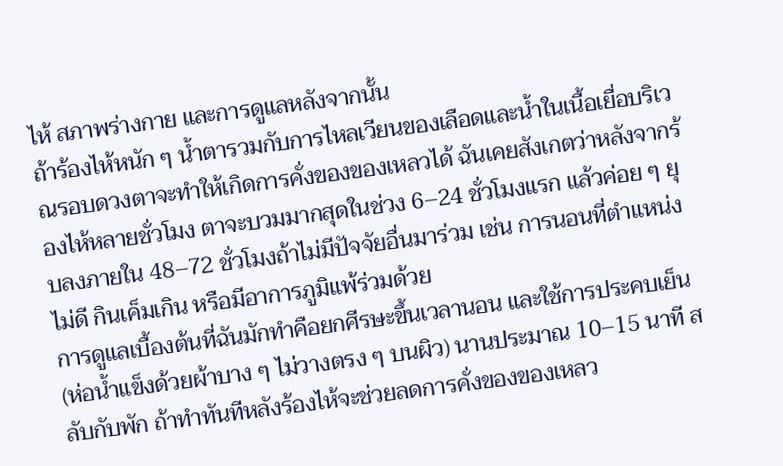ไห้ สภาพร่างกาย และการดูแลหลังจากนั้น
ถ้าร้องไห้หนัก ๆ น้ำตารวมกับการไหลเวียนของเลือดและน้ำในเนื้อเยื่อบริเวณรอบดวงตาจะทำให้เกิดการคั่งของของเหลวได้ ฉันเคยสังเกตว่าหลังจากร้องไห้หลายชั่วโมง ตาจะบวมมากสุดในช่วง 6–24 ชั่วโมงแรก แล้วค่อย ๆ ยุบลงภายใน 48–72 ชั่วโมงถ้าไม่มีปัจจัยอื่นมาร่วม เช่น การนอนที่ตำแหน่งไม่ดี กินเค็มเกิน หรือมีอาการภูมิแพ้ร่วมด้วย
การดูแลเบื้องต้นที่ฉันมักทำคือยกศีรษะขึ้นเวลานอน และใช้การประคบเย็น (ห่อน้ำแข็งด้วยผ้าบาง ๆ ไม่วางตรง ๆ บนผิว) นานประมาณ 10–15 นาที สลับกับพัก ถ้าทำทันทีหลังร้องไห้จะช่วยลดการคั่งของของเหลว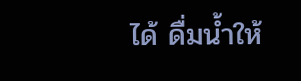ได้ ดื่มน้ำให้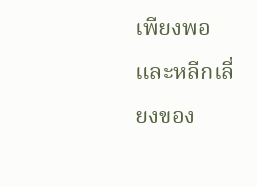เพียงพอและหลีกเลี่ยงของ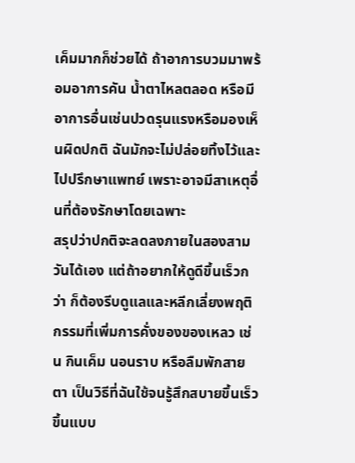เค็มมากก็ช่วยได้ ถ้าอาการบวมมาพร้อมอาการคัน น้ำตาไหลตลอด หรือมีอาการอื่นเช่นปวดรุนแรงหรือมองเห็นผิดปกติ ฉันมักจะไม่ปล่อยทิ้งไว้และไปปรึกษาแพทย์ เพราะอาจมีสาเหตุอื่นที่ต้องรักษาโดยเฉพาะ
สรุปว่าปกติจะลดลงภายในสองสามวันได้เอง แต่ถ้าอยากให้ดูดีขึ้นเร็วกว่า ก็ต้องรีบดูแลและหลีกเลี่ยงพฤติกรรมที่เพิ่มการคั่งของของเหลว เช่น กินเค็ม นอนราบ หรือลืมพักสายตา เป็นวิธีที่ฉันใช้จนรู้สึกสบายขึ้นเร็วขึ้นแบบ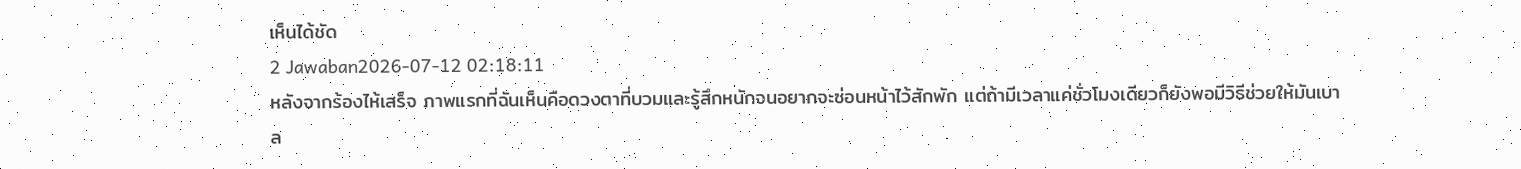เห็นได้ชัด
2 Jawaban2026-07-12 02:18:11
หลังจากร้องไห้เสร็จ ภาพแรกที่ฉันเห็นคือดวงตาที่บวมและรู้สึกหนักจนอยากจะซ่อนหน้าไว้สักพัก แต่ถ้ามีเวลาแค่ชั่วโมงเดียวก็ยังพอมีวิธีช่วยให้มันเบาล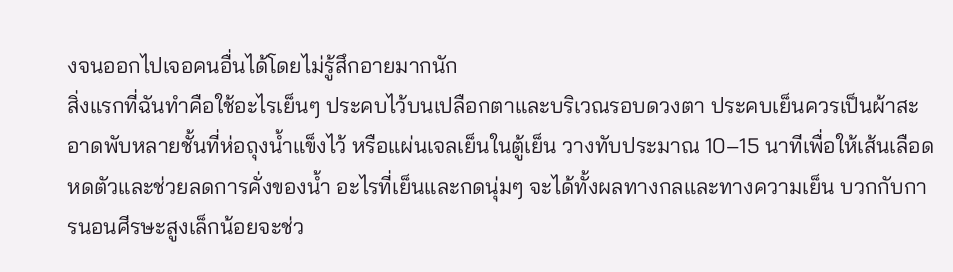งจนออกไปเจอคนอื่นได้โดยไม่รู้สึกอายมากนัก
สิ่งแรกที่ฉันทำคือใช้อะไรเย็นๆ ประคบไว้บนเปลือกตาและบริเวณรอบดวงตา ประคบเย็นควรเป็นผ้าสะอาดพับหลายชั้นที่ห่อถุงน้ำแข็งไว้ หรือแผ่นเจลเย็นในตู้เย็น วางทับประมาณ 10–15 นาทีเพื่อให้เส้นเลือดหดตัวและช่วยลดการคั่งของน้ำ อะไรที่เย็นและกดนุ่มๆ จะได้ทั้งผลทางกลและทางความเย็น บวกกับการนอนศีรษะสูงเล็กน้อยจะช่ว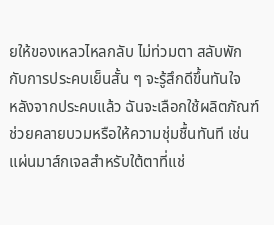ยให้ของเหลวไหลกลับ ไม่ท่วมตา สลับพักกับการประคบเย็นสั้น ๆ จะรู้สึกดีขึ้นทันใจ
หลังจากประคบแล้ว ฉันจะเลือกใช้ผลิตภัณฑ์ช่วยคลายบวมหรือให้ความชุ่มชื้นทันที เช่น แผ่นมาส์กเจลสำหรับใต้ตาที่แช่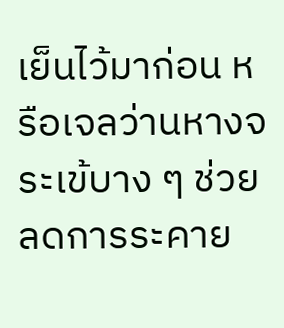เย็นไว้มาก่อน หรือเจลว่านหางจระเข้บาง ๆ ช่วยลดการระคาย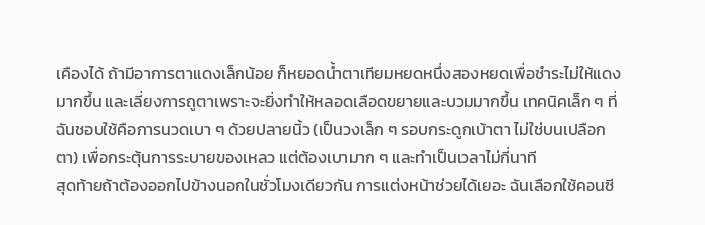เคืองได้ ถ้ามีอาการตาแดงเล็กน้อย ก็หยอดน้ำตาเทียมหยดหนึ่งสองหยดเพื่อชำระไม่ให้แดงมากขึ้น และเลี่ยงการถูตาเพราะจะยิ่งทำให้หลอดเลือดขยายและบวมมากขึ้น เทคนิคเล็ก ๆ ที่ฉันชอบใช้คือการนวดเบา ๆ ด้วยปลายนิ้ว (เป็นวงเล็ก ๆ รอบกระดูกเบ้าตา ไม่ใช่บนเปลือกตา) เพื่อกระตุ้นการระบายของเหลว แต่ต้องเบามาก ๆ และทำเป็นเวลาไม่กี่นาที
สุดท้ายถ้าต้องออกไปข้างนอกในชั่วโมงเดียวกัน การแต่งหน้าช่วยได้เยอะ ฉันเลือกใช้คอนซี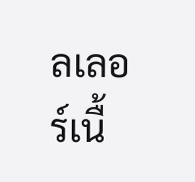ลเลอร์เนื้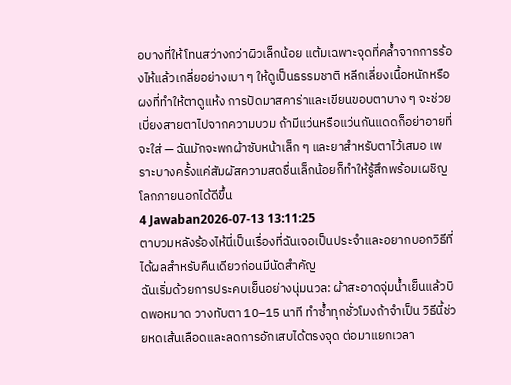อบางที่ให้โทนสว่างกว่าผิวเล็กน้อย แต้มเฉพาะจุดที่คล้ำจากการร้องไห้แล้วเกลี่ยอย่างเบา ๆ ให้ดูเป็นธรรมชาติ หลีกเลี่ยงเนื้อหนักหรือผงที่ทำให้ตาดูแห้ง การปัดมาสคาร่าและเขียนขอบตาบาง ๆ จะช่วยเบี่ยงสายตาไปจากความบวม ถ้ามีแว่นหรือแว่นกันแดดก็อย่าอายที่จะใส่ — ฉันมักจะพกผ้าซับหน้าเล็ก ๆ และยาสำหรับตาไว้เสมอ เพราะบางครั้งแค่สัมผัสความสดชื่นเล็กน้อยก็ทำให้รู้สึกพร้อมเผชิญโลกภายนอกได้ดีขึ้น
4 Jawaban2026-07-13 13:11:25
ตาบวมหลังร้องไห้นี่เป็นเรื่องที่ฉันเจอเป็นประจำและอยากบอกวิธีที่ได้ผลสำหรับคืนเดียวก่อนมีนัดสำคัญ
ฉันเริ่มด้วยการประคบเย็นอย่างนุ่มนวล: ผ้าสะอาดจุ่มน้ำเย็นแล้วบิดพอหมาด วางทับตา 10–15 นาที ทำซ้ำทุกชั่วโมงถ้าจำเป็น วิธีนี้ช่วยหดเส้นเลือดและลดการอักเสบได้ตรงจุด ต่อมาแยกเวลา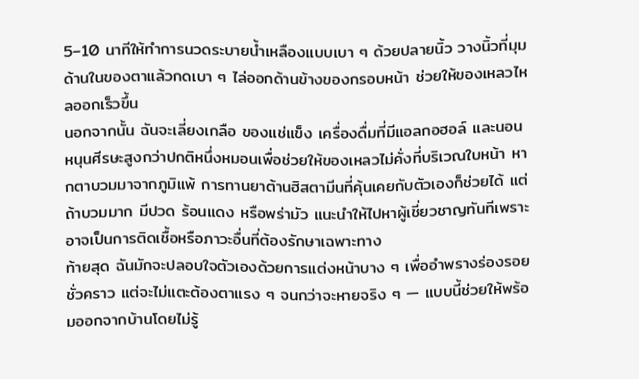5–10 นาทีให้ทำการนวดระบายน้ำเหลืองแบบเบา ๆ ด้วยปลายนิ้ว วางนิ้วที่มุมด้านในของตาแล้วกดเบา ๆ ไล่ออกด้านข้างของกรอบหน้า ช่วยให้ของเหลวไหลออกเร็วขึ้น
นอกจากนั้น ฉันจะเลี่ยงเกลือ ของแช่แข็ง เครื่องดื่มที่มีแอลกอฮอล์ และนอนหนุนศีรษะสูงกว่าปกติหนึ่งหมอนเพื่อช่วยให้ของเหลวไม่คั่งที่บริเวณใบหน้า หากตาบวมมาจากภูมิแพ้ การทานยาต้านฮิสตามีนที่คุ้นเคยกับตัวเองก็ช่วยได้ แต่ถ้าบวมมาก มีปวด ร้อนแดง หรือพร่ามัว แนะนำให้ไปหาผู้เชี่ยวชาญทันทีเพราะอาจเป็นการติดเชื้อหรือภาวะอื่นที่ต้องรักษาเฉพาะทาง
ท้ายสุด ฉันมักจะปลอบใจตัวเองด้วยการแต่งหน้าบาง ๆ เพื่ออำพรางร่องรอยชั่วคราว แต่จะไม่แตะต้องตาแรง ๆ จนกว่าจะหายจริง ๆ — แบบนี้ช่วยให้พร้อมออกจากบ้านโดยไม่รู้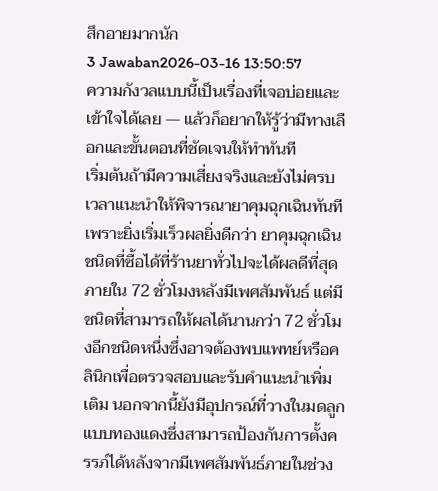สึกอายมากนัก
3 Jawaban2026-03-16 13:50:57
ความกังวลแบบนี้เป็นเรื่องที่เจอบ่อยและเข้าใจได้เลย — แล้วก็อยากให้รู้ว่ามีทางเลือกและขั้นตอนที่ชัดเจนให้ทำทันที
เริ่มต้นถ้ามีความเสี่ยงจริงและยังไม่ครบเวลาแนะนำให้พิจารณายาคุมฉุกเฉินทันที เพราะยิ่งเริ่มเร็วผลยิ่งดีกว่า ยาคุมฉุกเฉินชนิดที่ซื้อได้ที่ร้านยาทั่วไปจะได้ผลดีที่สุดภายใน 72 ชั่วโมงหลังมีเพศสัมพันธ์ แต่มีชนิดที่สามารถให้ผลได้นานกว่า 72 ชั่วโมงอีกชนิดหนึ่งซึ่งอาจต้องพบแพทย์หรือคลินิกเพื่อตรวจสอบและรับคำแนะนำเพิ่มเติม นอกจากนี้ยังมีอุปกรณ์ที่วางในมดลูกแบบทองแดงซึ่งสามารถป้องกันการตั้งครรภ์ได้หลังจากมีเพศสัมพันธ์ภายในช่วง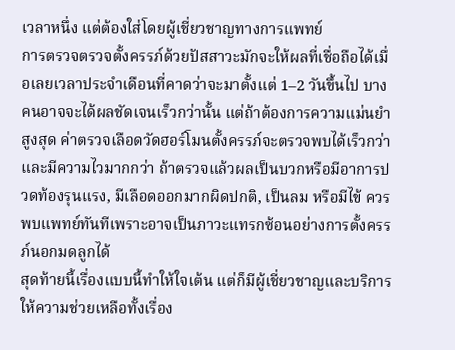เวลาหนึ่ง แต่ต้องใส่โดยผู้เชี่ยวชาญทางการแพทย์
การตรวจตรวจตั้งครรภ์ด้วยปัสสาวะมักจะให้ผลที่เชื่อถือได้เมื่อเลยเวลาประจำเดือนที่คาดว่าจะมาตั้งแต่ 1–2 วันขึ้นไป บางคนอาจจะได้ผลชัดเจนเร็วกว่านั้น แต่ถ้าต้องการความแม่นยำสูงสุด ค่าตรวจเลือดวัดฮอร์โมนตั้งครรภ์จะตรวจพบได้เร็วกว่าและมีความไวมากกว่า ถ้าตรวจแล้วผลเป็นบวกหรือมีอาการปวดท้องรุนแรง, มีเลือดออกมากผิดปกติ, เป็นลม หรือมีไข้ ควรพบแพทย์ทันทีเพราะอาจเป็นภาวะแทรกซ้อนอย่างการตั้งครรภ์นอกมดลูกได้
สุดท้ายนี้เรื่องแบบนี้ทำให้ใจเต้น แต่ก็มีผู้เชี่ยวชาญและบริการให้ความช่วยเหลือทั้งเรื่อง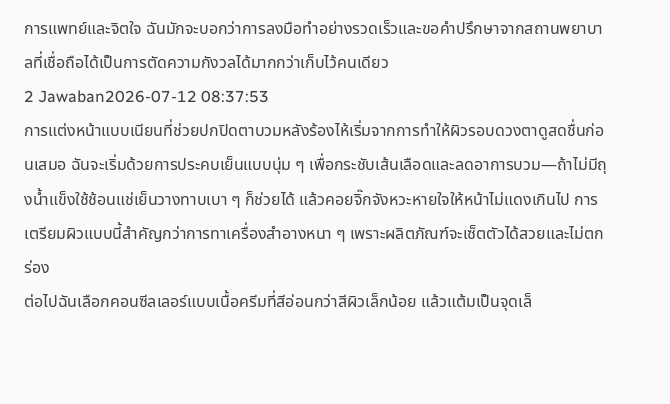การแพทย์และจิตใจ ฉันมักจะบอกว่าการลงมือทำอย่างรวดเร็วและขอคำปรึกษาจากสถานพยาบาลที่เชื่อถือได้เป็นการตัดความกังวลได้มากกว่าเก็บไว้คนเดียว
2 Jawaban2026-07-12 08:37:53
การแต่งหน้าแบบเนียนที่ช่วยปกปิดตาบวมหลังร้องไห้เริ่มจากการทำให้ผิวรอบดวงตาดูสดชื่นก่อนเสมอ ฉันจะเริ่มด้วยการประคบเย็นแบบนุ่ม ๆ เพื่อกระชับเส้นเลือดและลดอาการบวม—ถ้าไม่มีถุงน้ำแข็งใช้ช้อนแช่เย็นวางทาบเบา ๆ ก็ช่วยได้ แล้วคอยจิ๊กจังหวะหายใจให้หน้าไม่แดงเกินไป การเตรียมผิวแบบนี้สำคัญกว่าการทาเครื่องสำอางหนา ๆ เพราะผลิตภัณฑ์จะเซ็ตตัวได้สวยและไม่ตกร่อง
ต่อไปฉันเลือกคอนซีลเลอร์แบบเนื้อครีมที่สีอ่อนกว่าสีผิวเล็กน้อย แล้วแต้มเป็นจุดเล็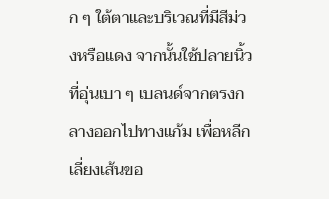ก ๆ ใต้ตาและบริเวณที่มีสีม่วงหรือแดง จากนั้นใช้ปลายนิ้วที่อุ่นเบา ๆ เบลนด์จากตรงกลางออกไปทางแก้ม เพื่อหลีกเลี่ยงเส้นขอ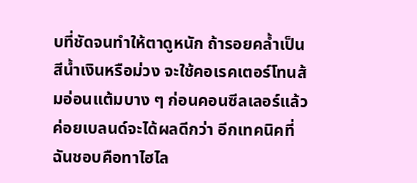บที่ชัดจนทำให้ตาดูหนัก ถ้ารอยคล้ำเป็นสีน้ำเงินหรือม่วง จะใช้คอเรคเตอร์โทนส้มอ่อนแต้มบาง ๆ ก่อนคอนซีลเลอร์แล้วค่อยเบลนด์จะได้ผลดีกว่า อีกเทคนิคที่ฉันชอบคือทาไฮไล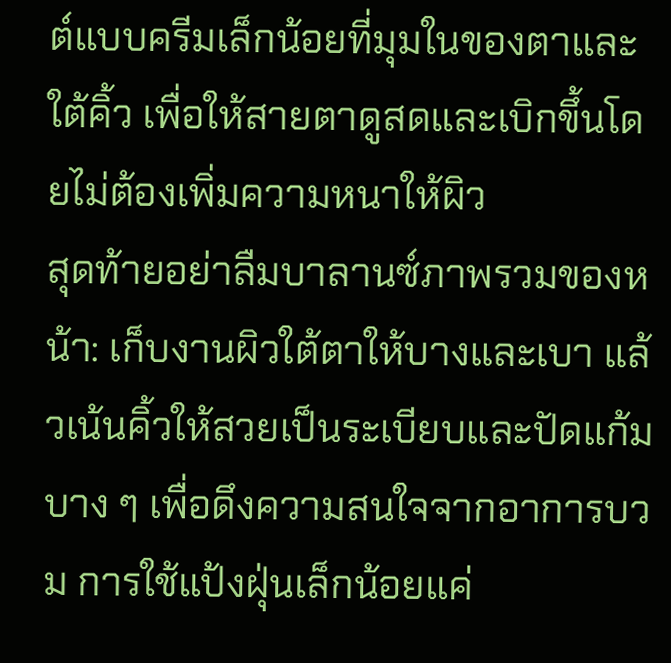ต์แบบครีมเล็กน้อยที่มุมในของตาและใต้คิ้ว เพื่อให้สายตาดูสดและเบิกขึ้นโดยไม่ต้องเพิ่มความหนาให้ผิว
สุดท้ายอย่าลืมบาลานซ์ภาพรวมของหน้า: เก็บงานผิวใต้ตาให้บางและเบา แล้วเน้นคิ้วให้สวยเป็นระเบียบและปัดแก้มบาง ๆ เพื่อดึงความสนใจจากอาการบวม การใช้แป้งฝุ่นเล็กน้อยแค่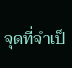จุดที่จำเป็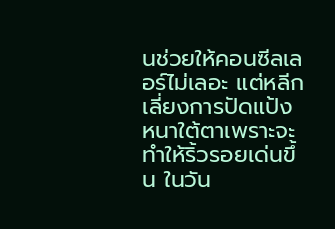นช่วยให้คอนซีลเลอร์ไม่เลอะ แต่หลีกเลี่ยงการปัดแป้งหนาใต้ตาเพราะจะทำให้ริ้วรอยเด่นขึ้น ในวัน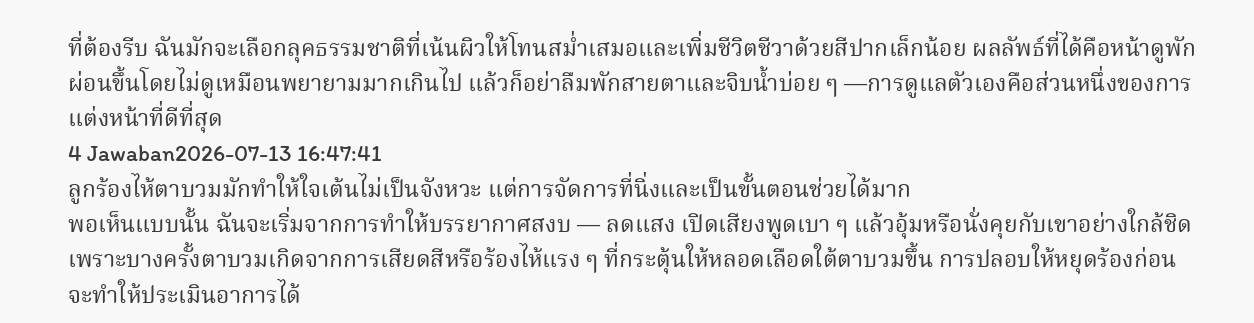ที่ต้องรีบ ฉันมักจะเลือกลุคธรรมชาติที่เน้นผิวให้โทนสม่ำเสมอและเพิ่มชีวิตชีวาด้วยสีปากเล็กน้อย ผลลัพธ์ที่ได้คือหน้าดูพักผ่อนขึ้นโดยไม่ดูเหมือนพยายามมากเกินไป แล้วก็อย่าลืมพักสายตาและจิบน้ำบ่อย ๆ —การดูแลตัวเองคือส่วนหนึ่งของการแต่งหน้าที่ดีที่สุด
4 Jawaban2026-07-13 16:47:41
ลูกร้องไห้ตาบวมมักทำให้ใจเต้นไม่เป็นจังหวะ แต่การจัดการที่นิ่งและเป็นขั้นตอนช่วยได้มาก
พอเห็นแบบนั้น ฉันจะเริ่มจากการทำให้บรรยากาศสงบ — ลดแสง เปิดเสียงพูดเบา ๆ แล้วอุ้มหรือนั่งคุยกับเขาอย่างใกล้ชิด เพราะบางครั้งตาบวมเกิดจากการเสียดสีหรือร้องไห้แรง ๆ ที่กระตุ้นให้หลอดเลือดใต้ตาบวมขึ้น การปลอบให้หยุดร้องก่อนจะทำให้ประเมินอาการได้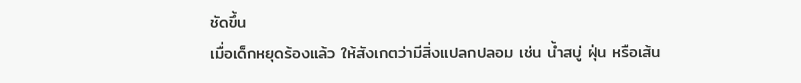ชัดขึ้น
เมื่อเด็กหยุดร้องแล้ว ให้สังเกตว่ามีสิ่งแปลกปลอม เช่น น้ำสบู่ ฝุ่น หรือเส้น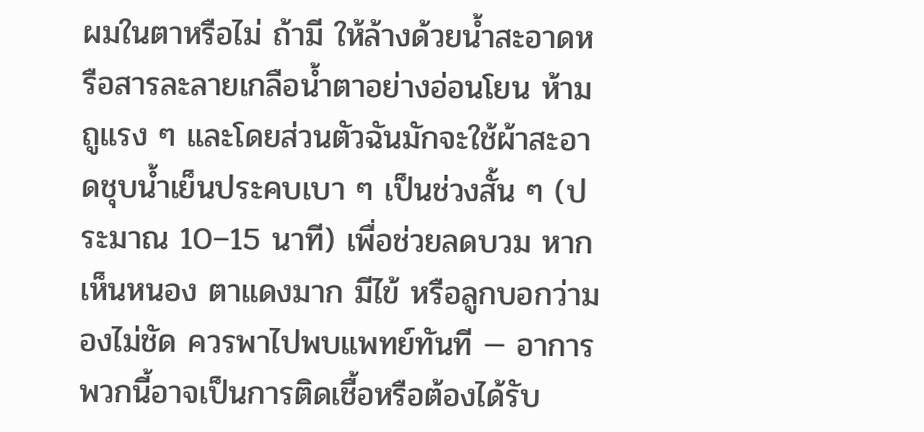ผมในตาหรือไม่ ถ้ามี ให้ล้างด้วยน้ำสะอาดหรือสารละลายเกลือน้ำตาอย่างอ่อนโยน ห้ามถูแรง ๆ และโดยส่วนตัวฉันมักจะใช้ผ้าสะอาดชุบน้ำเย็นประคบเบา ๆ เป็นช่วงสั้น ๆ (ประมาณ 10–15 นาที) เพื่อช่วยลดบวม หากเห็นหนอง ตาแดงมาก มีไข้ หรือลูกบอกว่ามองไม่ชัด ควรพาไปพบแพทย์ทันที — อาการพวกนี้อาจเป็นการติดเชื้อหรือต้องได้รับ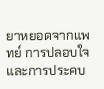ยาหยอดจากแพทย์ การปลอบใจและการประคบ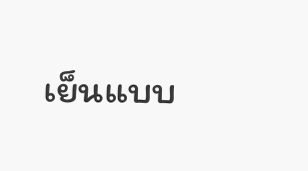เย็นแบบ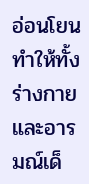อ่อนโยนทำให้ทั้งร่างกายและอารมณ์เด็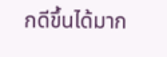กดีขึ้นได้มาก